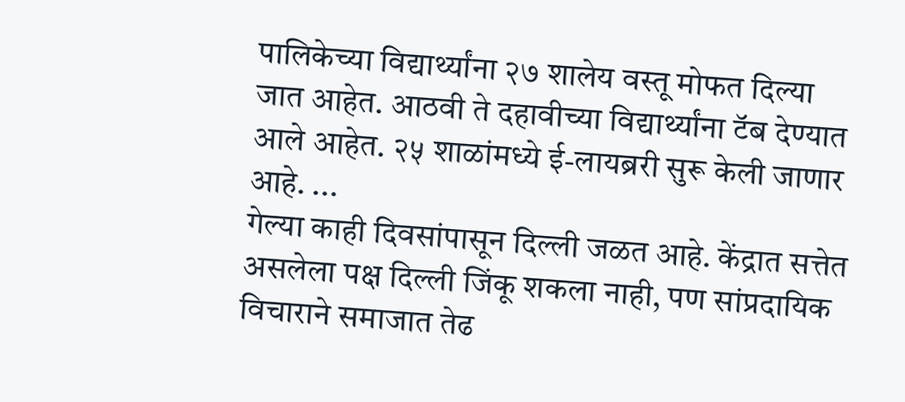पालिकेच्या विद्यार्थ्यांना २७ शालेय वस्तू मोफत दिल्या जात आहेत. आठवी ते दहावीच्या विद्यार्थ्यांना टॅब देण्यात आले आहेत. २५ शाळांमध्ये ई-लायब्ररी सुरू केली जाणार आहे. ...
गेल्या काही दिवसांपासून दिल्ली जळत आहे. केंद्रात सत्तेत असलेला पक्ष दिल्ली जिंकू शकला नाही, पण सांप्रदायिक विचाराने समाजात तेढ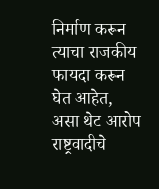निर्माण करून त्याचा राजकीय फायदा करून घेत आहेत, असा थेट आरोप राष्ट्रवादीचे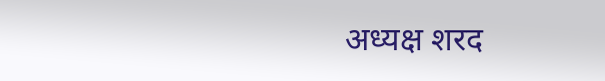अध्यक्ष शरद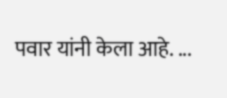पवार यांनी केला आहे. ...